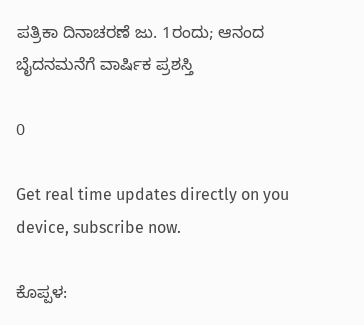ಪತ್ರಿಕಾ ದಿನಾಚರಣೆ ಜು. 1ರಂದು; ಆನಂದ ಬೈದನಮನೆಗೆ ವಾರ್ಷಿಕ ಪ್ರಶಸ್ತಿ

0

Get real time updates directly on you device, subscribe now.

ಕೊಪ್ಪಳ: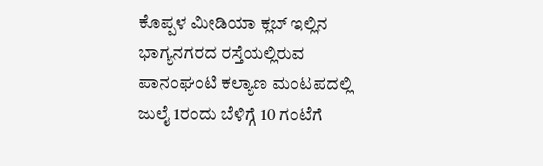ಕೊಪ್ಪಳ ಮೀಡಿಯಾ ಕ್ಲಬ್‌ ಇಲ್ಲಿನ ಭಾಗ್ಯನಗರದ ರಸ್ತೆಯಲ್ಲಿರುವ ಪಾನಂಘಂಟಿ ಕಲ್ಯಾಣ ಮಂಟಪದಲ್ಲಿ ಜುಲೈ 1ರಂದು ಬೆಳಿಗ್ಗೆ 10 ಗಂಟೆಗೆ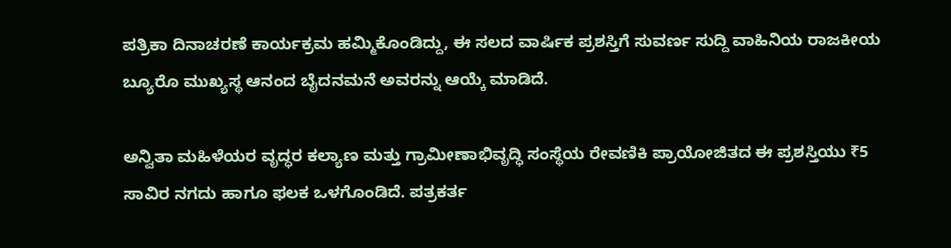ಪತ್ರಿಕಾ ದಿನಾಚರಣೆ ಕಾರ್ಯಕ್ರಮ ಹಮ್ಮಿಕೊಂಡಿದ್ದು, ಈ ಸಲದ ವಾರ್ಷಿಕ ಪ್ರಶಸ್ತಿಗೆ ಸುವರ್ಣ ಸುದ್ದಿ ವಾಹಿನಿಯ ರಾಜಕೀಯ ಬ್ಯೂರೊ ಮುಖ್ಯಸ್ಥ ಆನಂದ ಬೈದನಮನೆ ಅವರನ್ನು ಆಯ್ಕೆ ಮಾಡಿದೆ.

ಅನ್ವಿತಾ ಮಹಿಳೆಯರ ವೃದ್ಧರ ಕಲ್ಯಾಣ ಮತ್ತು ಗ್ರಾಮೀಣಾಭಿವೃದ್ಧಿ ಸಂಸ್ಥೆಯ ರೇವಣಿಕಿ ಪ್ರಾಯೋಜಿತದ ಈ ಪ್ರಶಸ್ತಿಯು ₹5 ಸಾವಿರ ನಗದು ಹಾಗೂ ಫಲಕ ಒಳಗೊಂಡಿದೆ. ಪತ್ರಕರ್ತ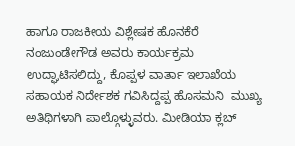ಹಾಗೂ ರಾಜಕೀಯ ವಿಶ್ಲೇಷಕ ಹೊನಕೆರೆ ನಂಜುಂಡೇಗೌಡ ಅವರು ಕಾರ್ಯಕ್ರಮ ಉದ್ಘಾಟಿಸಲಿದ್ದು, ಕೊಪ್ಪಳ ವಾರ್ತಾ ಇಲಾಖೆಯ ಸಹಾಯಕ ನಿರ್ದೇಶಕ ಗವಿಸಿದ್ದಪ್ಪ ಹೊಸಮನಿ  ಮುಖ್ಯ ಅತಿಥಿಗಳಾಗಿ ಪಾಲ್ಗೊಳ್ಳುವರು. ಮೀಡಿಯಾ ಕ್ಲಬ್‌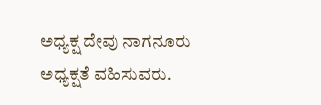ಅಧ್ಯಕ್ಷ ದೇವು ನಾಗನೂರು ಅಧ್ಯಕ್ಷತೆ ವಹಿಸುವರು.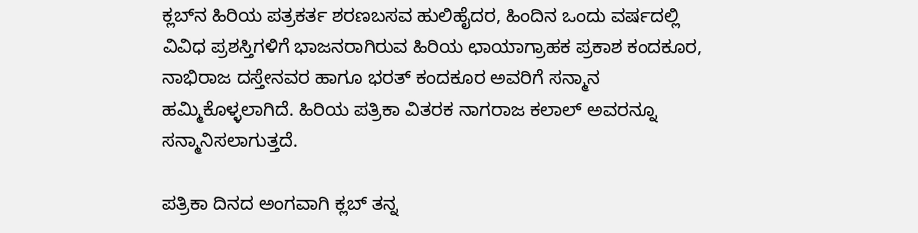ಕ್ಲಬ್‌ನ ಹಿರಿಯ ಪತ್ರಕರ್ತ ಶರಣಬಸವ ಹುಲಿಹೈದರ, ಹಿಂದಿನ ಒಂದು ವರ್ಷದಲ್ಲಿ ವಿವಿಧ ಪ್ರಶಸ್ತಿಗಳಿಗೆ ಭಾಜನರಾಗಿರುವ ಹಿರಿಯ ಛಾಯಾಗ್ರಾಹಕ ಪ್ರಕಾಶ ಕಂದಕೂರ, ನಾಭಿರಾಜ ದಸ್ತೇನವರ ಹಾಗೂ ಭರತ್‌ ಕಂದಕೂರ ಅವರಿಗೆ ಸನ್ಮಾನ ಹಮ್ಮಿಕೊಳ್ಳಲಾಗಿದೆ. ಹಿರಿಯ ಪತ್ರಿಕಾ ವಿತರಕ ನಾಗರಾಜ ಕಲಾಲ್‌ ಅವರನ್ನೂ ಸನ್ಮಾನಿಸಲಾಗುತ್ತದೆ.

ಪತ್ರಿಕಾ ದಿನದ ಅಂಗವಾಗಿ ಕ್ಲಬ್‌ ತನ್ನ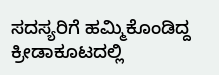ಸದಸ್ಯರಿಗೆ ಹಮ್ಮಿಕೊಂಡಿದ್ದ ಕ್ರೀಡಾಕೂಟದಲ್ಲಿ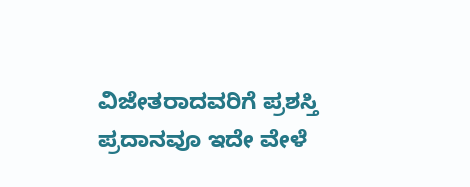ವಿಜೇತರಾದವರಿಗೆ ಪ್ರಶಸ್ತಿ ಪ್ರದಾನವೂ ಇದೇ ವೇಳೆ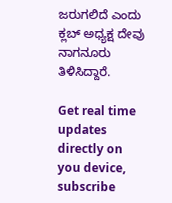ಜರುಗಲಿದೆ ಎಂದು ಕ್ಲಬ್‌ ಅಧ್ಯಕ್ಷ ದೇವು ನಾಗನೂರು ತಿಳಿಸಿದ್ದಾರೆ.

Get real time updates directly on you device, subscribe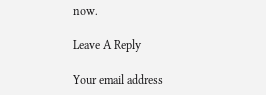now.

Leave A Reply

Your email address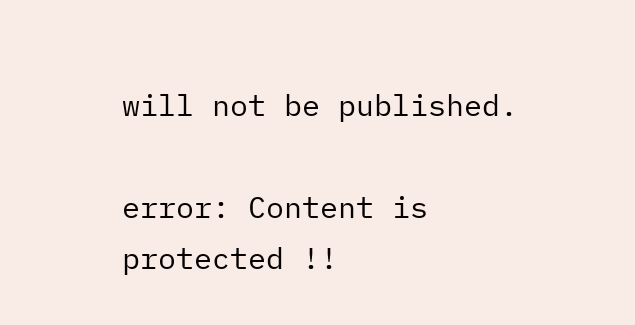will not be published.

error: Content is protected !!